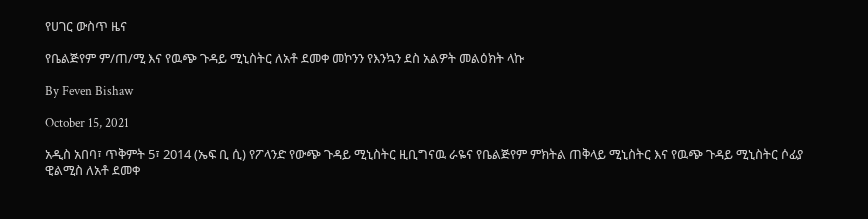የሀገር ውስጥ ዜና

የቤልጅየም ም/ጠ/ሚ እና የዉጭ ጉዳይ ሚኒስትር ለአቶ ደመቀ መኮንን የእንኳን ደስ አልዎት መልዕክት ላኩ

By Feven Bishaw

October 15, 2021

አዲስ አበባ፣ ጥቅምት 5፣ 2014 (ኤፍ ቢ ሲ) የፖላንድ የውጭ ጉዳይ ሚኒስትር ዚቢግናዉ ራዬና የቤልጅየም ምክትል ጠቅላይ ሚኒስትር እና የዉጭ ጉዳይ ሚኒስትር ሶፊያ ዊልሚስ ለአቶ ደመቀ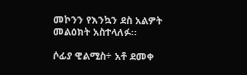መኮንን የእንኳን ደስ አልዎት መልዕክት አስተላለፉ፡፡

ሶፊያ ዊልሚስ÷ አቶ ደመቀ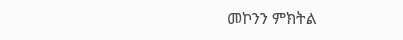መኮንን ምክትል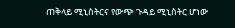ጠቅላይ ሚኒስትርና የውጭ ጉዳይ ሚኒስትር ሆነው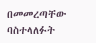በመመረጣቸው ባስተላለፉት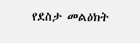የደስታ መልዕክት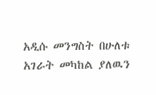አዲሱ መንግስት በሁለቱ አገራት መካከል ያለዉን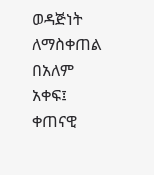ወዳጅነት ለማስቀጠል በአለም አቀፍ፤ ቀጠናዊ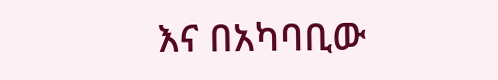እና በአካባቢው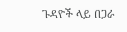ጉዳዮች ላይ በጋራ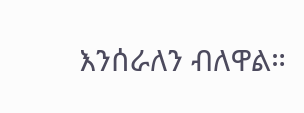እንሰራለን ብለዋል።